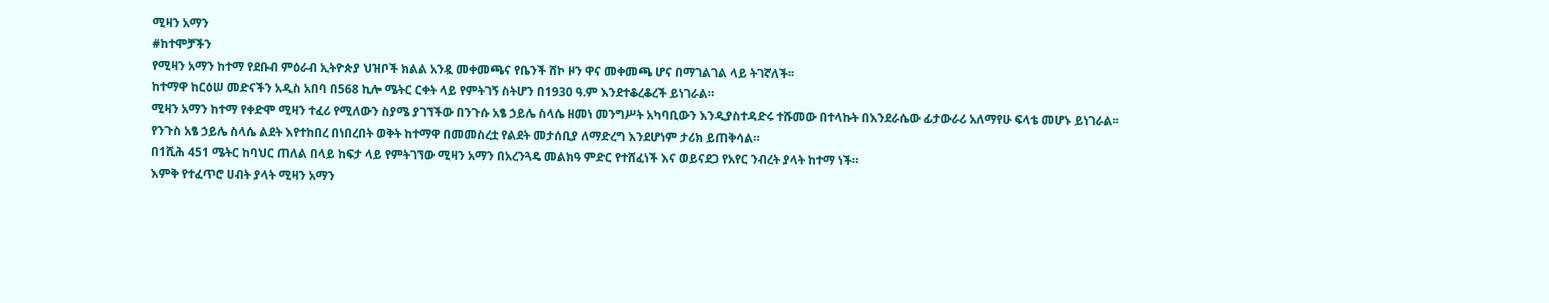ሚዛን አማን
#ከተሞቻችን
የሚዛን አማን ከተማ የደቡብ ምዕራብ ኢትዮጵያ ህዝቦች ክልል አንዷ መቀመጫና የቤንች ሸኮ ዞን ዋና መቀመጫ ሆና በማገልገል ላይ ትገኛለች፡፡
ከተማዋ ከርዕሠ መድናችን አዲስ አበባ በ568 ኪሎ ሜትር ርቀት ላይ የምትገኝ ስትሆን በ1930 ዓ.ም እንደተቆረቆረች ይነገራል።
ሚዛን አማን ከተማ የቀድሞ ሚዛን ተፈሪ የሚለውን ስያሜ ያገኘችው በንጉሱ አፄ ኃይሌ ስላሴ ዘመነ መንግሥት አካባቢውን እንዲያስተዳድሩ ተሹመው በተላኩት በእንደራሴው ፊታውራሪ አለማየሁ ፍላቴ መሆኑ ይነገራል፡፡
የንጉስ አፄ ኃይሌ ስላሴ ልደት እየተከበረ በነበረበት ወቅት ከተማዋ በመመስረቷ የልደት መታሰቢያ ለማድረግ እንደሆነም ታሪክ ይጠቅሳል።
በ1ሺሕ 451 ሜትር ከባህር ጠለል በላይ ከፍታ ላይ የምትገኘው ሚዛን አማን በአረንጓዴ መልክዓ ምድር የተሸፈነች እና ወይናደጋ የአየር ንብረት ያላት ከተማ ነች።
እምቅ የተፈጥሮ ሀብት ያላት ሚዛን አማን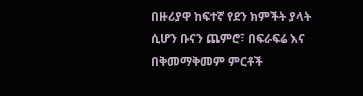በዙሪያዋ ከፍተኛ የደን ክምችት ያላት ሲሆን ቡናን ጨምሮ፣ በፍራፍሬ እና በቅመማቅመም ምርቶች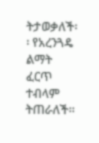ትታወቃለች፡፡ የአረንጓዴ ልማት ፈርጥ ተብላም ትጠራለች።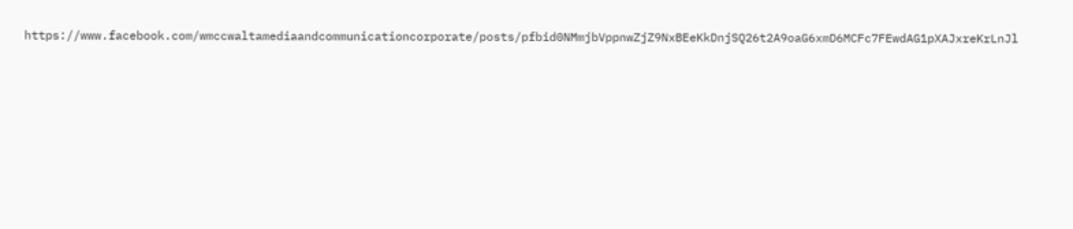https://www.facebook.com/wmccwaltamediaandcommunicationcorporate/posts/pfbid0NMmjbVppnwZjZ9NxBEeKkDnjSQ26t2A9oaG6xmD6MCFc7FEwdAG1pXAJxreKrLnJl